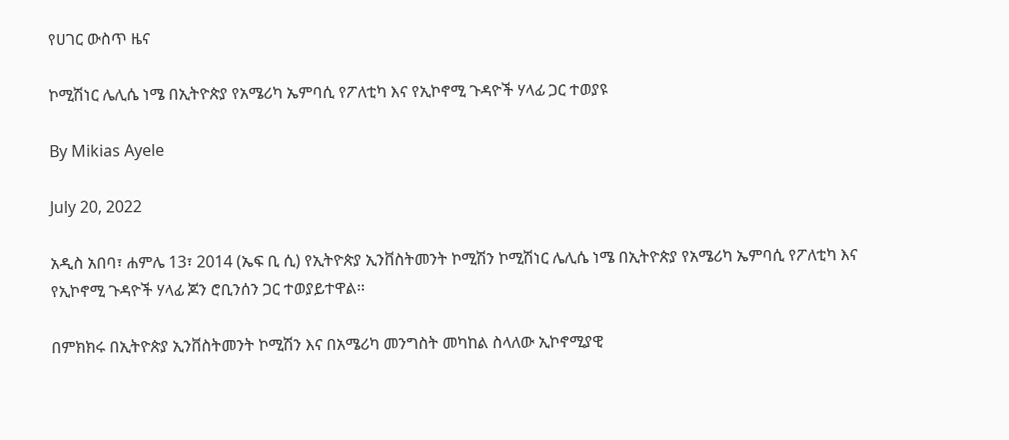የሀገር ውስጥ ዜና

ኮሚሽነር ሌሊሴ ነሜ በኢትዮጵያ የአሜሪካ ኤምባሲ የፖለቲካ እና የኢኮኖሚ ጉዳዮች ሃላፊ ጋር ተወያዩ

By Mikias Ayele

July 20, 2022

አዲስ አበባ፣ ሐምሌ 13፣ 2014 (ኤፍ ቢ ሲ) የኢትዮጵያ ኢንቨስትመንት ኮሚሽን ኮሚሽነር ሌሊሴ ነሜ በኢትዮጵያ የአሜሪካ ኤምባሲ የፖለቲካ እና የኢኮኖሚ ጉዳዮች ሃላፊ ጆን ሮቢንሰን ጋር ተወያይተዋል፡፡

በምክክሩ በኢትዮጵያ ኢንቨስትመንት ኮሚሽን እና በአሜሪካ መንግስት መካከል ስላለው ኢኮኖሚያዊ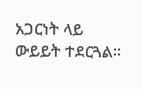አጋርነት ላይ ውይይት ተደርጓል፡፡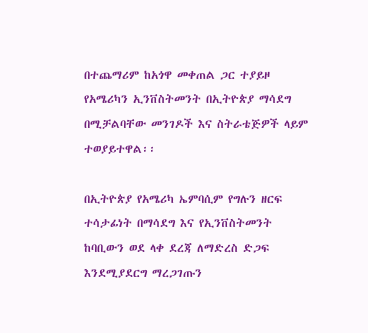በተጨማሪም ከአጎዋ መቀጠል ጋር ተያይዞ የአሜሪካን ኢንቨስትመንት በኢትዮጵያ ማሳደግ በሚቻልባቸው መንገዶች እና ስትራቴጅዎች ላይም ተወያይተዋል፡፡

በኢትዮጵያ የአሜሪካ ኤምባሲም የግሉን ዘርፍ ተሳታፊነት በማሳደግ እና የኢንቨስትመንት ከባቢውን ወደ ላቀ ደረጃ ለማድረስ ድጋፍ እንደሚያደርግ ማረጋገጡን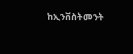ከኢንቨስትመንት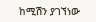ከሚሽን ያገኘነው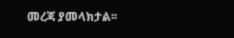መረጃ ያመላክታል፡፡